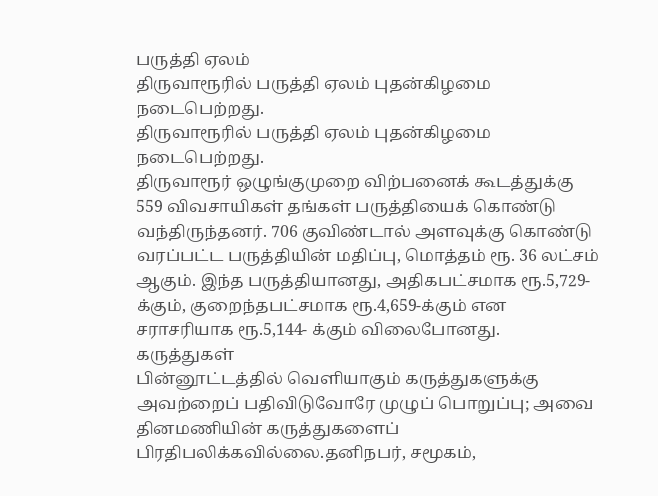பருத்தி ஏலம்
திருவாரூரில் பருத்தி ஏலம் புதன்கிழமை நடைபெற்றது.
திருவாரூரில் பருத்தி ஏலம் புதன்கிழமை நடைபெற்றது.
திருவாரூர் ஒழுங்குமுறை விற்பனைக் கூடத்துக்கு 559 விவசாயிகள் தங்கள் பருத்தியைக் கொண்டு வந்திருந்தனர். 706 குவிண்டால் அளவுக்கு கொண்டு வரப்பட்ட பருத்தியின் மதிப்பு, மொத்தம் ரூ. 36 லட்சம் ஆகும். இந்த பருத்தியானது, அதிகபட்சமாக ரூ.5,729-க்கும், குறைந்தபட்சமாக ரூ.4,659-க்கும் என சராசரியாக ரூ.5,144- க்கும் விலைபோனது.
கருத்துகள்
பின்னூட்டத்தில் வெளியாகும் கருத்துகளுக்கு அவற்றைப் பதிவிடுவோரே முழுப் பொறுப்பு; அவை தினமணியின் கருத்துகளைப் பிரதிபலிக்கவில்லை.தனிநபர், சமூகம்,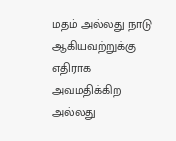மதம் அல்லது நாடு ஆகியவற்றுக்கு எதிராக அவமதிக்கிற அல்லது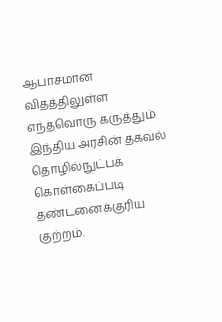ஆபாசமான விதத்திலுள்ள எந்தவொரு கருத்தும் இந்திய அரசின் தகவல் தொழில்நுட்பக் கொள்கைப்படி தண்டனைக்குரிய குற்றம்.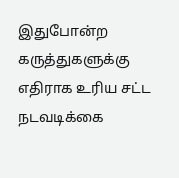இதுபோன்ற கருத்துகளுக்கு எதிராக உரிய சட்ட நடவடிக்கை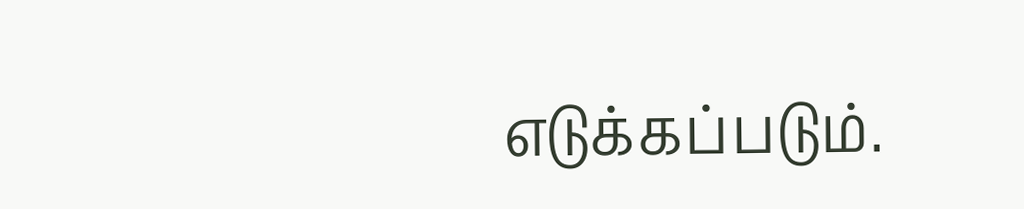எடுக்கப்படும்.